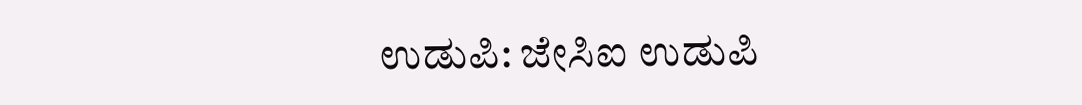ಉಡುಪಿ: ಜೇಸಿಐ ಉಡುಪಿ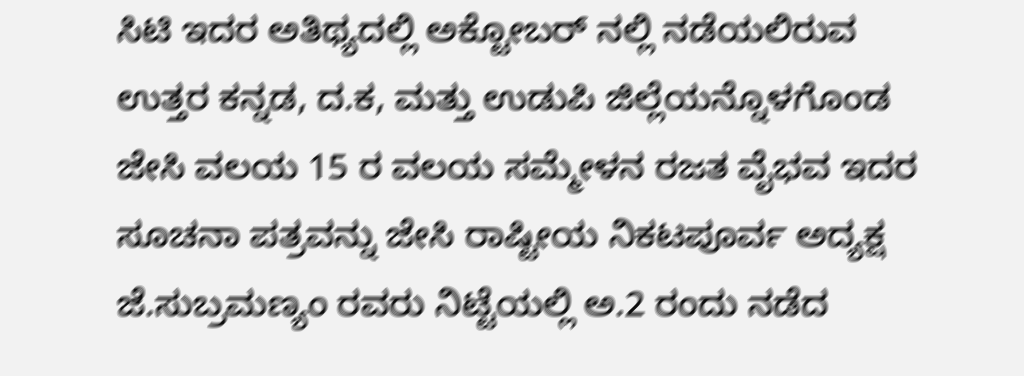ಸಿಟಿ ಇದರ ಅತಿಥ್ಯದಲ್ಲಿ ಅಕ್ಟೋಬರ್ ನಲ್ಲಿ ನಡೆಯಲಿರುವ ಉತ್ತರ ಕನ್ನಡ, ದ.ಕ, ಮತ್ತು ಉಡುಪಿ ಜಿಲ್ಲೆಯನ್ನೊಳಗೊಂಡ ಜೇಸಿ ವಲಯ 15 ರ ವಲಯ ಸಮ್ಮೇಳನ ರಜತ ವೈಭವ ಇದರ ಸೂಚನಾ ಪತ್ರವನ್ನು ಜೇಸಿ ರಾಷ್ಟೀಯ ನಿಕಟಪೂರ್ವ ಅದ್ಯಕ್ಷ ಜೆ.ಸುಬ್ರಮಣ್ಯಂ ರವರು ನಿಟ್ಟೆಯಲ್ಲಿ ಅ.2 ರಂದು ನಡೆದ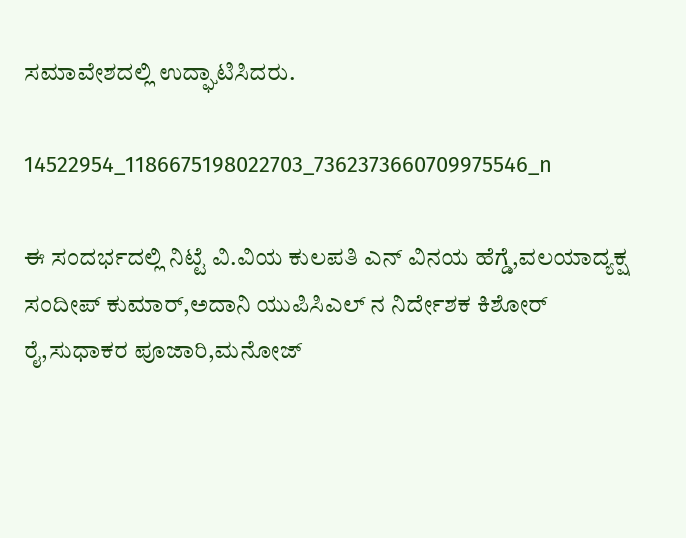ಸಮಾವೇಶದಲ್ಲಿ ಉದ್ಘಾಟಿಸಿದರು.

14522954_1186675198022703_7362373660709975546_n

ಈ ಸಂದರ್ಭದಲ್ಲಿ ನಿಟ್ಟೆ ವಿ.ವಿಯ ಕುಲಪತಿ ಎನ್ ವಿನಯ ಹೆಗ್ಡೆ,ವಲಯಾದ್ಯಕ್ಷ ಸಂದೀಪ್ ಕುಮಾರ್,ಅದಾನಿ ಯುಪಿಸಿಎಲ್ ನ ನಿರ್ದೇಶಕ ಕಿಶೋರ್ ರೈ,ಸುಧಾಕರ ಪೂಜಾರಿ,ಮನೋಜ್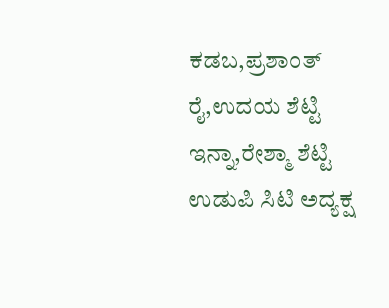ಕಡಬ,ಪ್ರಶಾಂತ್ ರೈ,ಉದಯ ಶೆಟ್ಟಿ ಇನ್ನಾ,ರೇಶ್ಮಾ ಶೆಟ್ಟಿ ಉಡುಪಿ ಸಿಟಿ ಅದ್ಯಕ್ಷ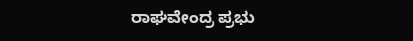ರಾಘವೇಂದ್ರ ಪ್ರಭು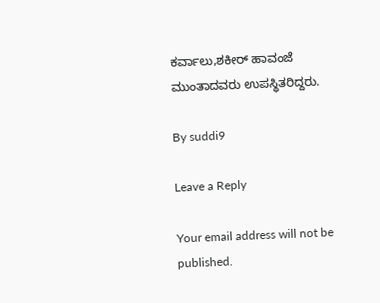ಕರ್ವಾಲು,ಶಕೀರ್ ಹಾವಂಜೆ ಮುಂತಾದವರು ಉಪಸ್ಥಿತರಿದ್ದರು.

By suddi9

Leave a Reply

Your email address will not be published.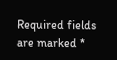Required fields are marked *